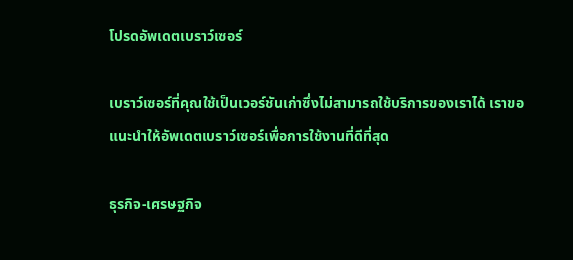โปรดอัพเดตเบราว์เซอร์

เบราว์เซอร์ที่คุณใช้เป็นเวอร์ชันเก่าซึ่งไม่สามารถใช้บริการของเราได้ เราขอแนะนำให้อัพเดตเบราว์เซอร์เพื่อการใช้งานที่ดีที่สุด

ธุรกิจ-เศรษฐกิจ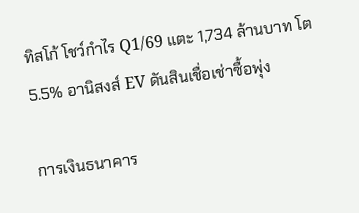ทิสโก้ โชว์กำไร Q1/69 แตะ 1,734 ล้านบาท โต 5.5% อานิสงส์ EV ดันสินเชื่อเช่าซื้อพุ่ง

การเงินธนาคาร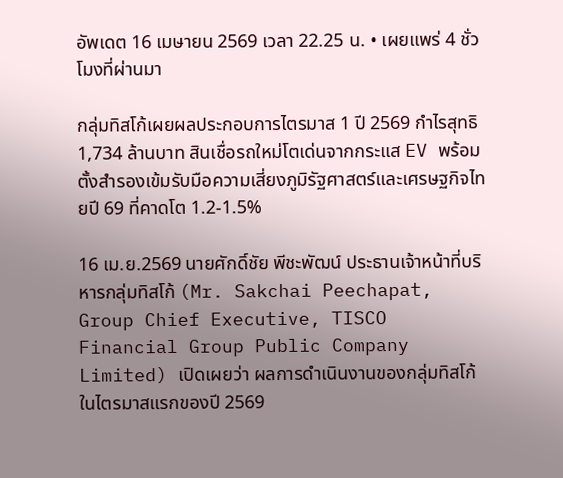อัพเดต 16 เมษายน 2569 เวลา 22.25 น. • เผยแพร่ 4 ชั่วโมงที่ผ่านมา

กลุ่มทิสโก้เผยผลประกอบการไตรมาส 1 ปี 2569 กำไรสุทธิ 1,734 ล้านบาท สินเชื่อรถใหม่โตเด่นจากกระแส EV พร้อมตั้งสำรองเข้มรับมือความเสี่ยงภูมิรัฐศาสตร์และเศรษฐกิจไทยปี 69 ที่คาดโต 1.2-1.5%

16 เม.ย.2569 นายศักดิ์ชัย พีชะพัฒน์ ประธานเจ้าหน้าที่บริหารกลุ่มทิสโก้ (Mr. Sakchai Peechapat, Group Chief Executive, TISCO Financial Group Public Company Limited) เปิดเผยว่า ผลการดำเนินงานของกลุ่มทิสโก้ในไตรมาสแรกของปี 2569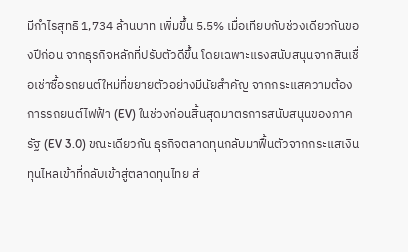มีกำไรสุทธิ 1,734 ล้านบาท เพิ่มขึ้น 5.5% เมื่อเทียบกับช่วงเดียวกันของปีก่อน จากธุรกิจหลักที่ปรับตัวดีขึ้น โดยเฉพาะแรงสนับสนุนจากสินเชื่อเช่าซื้อรถยนต์ใหม่ที่ขยายตัวอย่างมีนัยสำคัญ จากกระแสความต้องการรถยนต์ไฟฟ้า (EV) ในช่วงก่อนสิ้นสุดมาตรการสนับสนุนของภาครัฐ (EV 3.0) ขณะเดียวกัน ธุรกิจตลาดทุนกลับมาฟื้นตัวจากกระแสเงินทุนไหลเข้าที่กลับเข้าสู่ตลาดทุนไทย ส่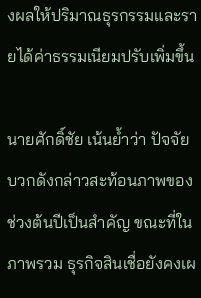งผลให้ปริมาณธุรกรรมและรายได้ค่าธรรมเนียมปรับเพิ่มขึ้น

นายศักดิ์ชัย เน้นย้ำว่า ปัจจัยบวกดังกล่าวสะท้อนภาพของช่วงต้นปีเป็นสำคัญ ขณะที่ในภาพรวม ธุรกิจสินเชื่อยังคงเผ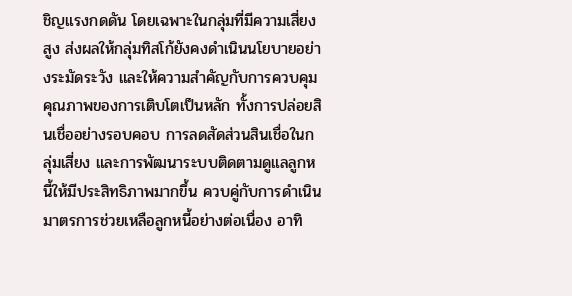ชิญแรงกดดัน โดยเฉพาะในกลุ่มที่มีความเสี่ยงสูง ส่งผลให้กลุ่มทิสโก้ยังคงดำเนินนโยบายอย่างระมัดระวัง และให้ความสำคัญกับการควบคุมคุณภาพของการเติบโตเป็นหลัก ทั้งการปล่อยสินเชื่ออย่างรอบคอบ การลดสัดส่วนสินเชื่อในกลุ่มเสี่ยง และการพัฒนาระบบติดตามดูแลลูกหนี้ให้มีประสิทธิภาพมากขึ้น ควบคู่กับการดำเนินมาตรการช่วยเหลือลูกหนี้อย่างต่อเนื่อง อาทิ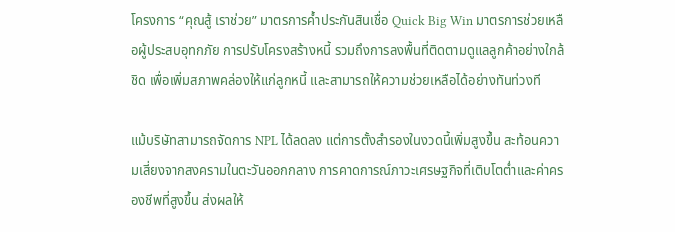โครงการ “คุณสู้ เราช่วย” มาตรการค้ำประกันสินเชื่อ Quick Big Win มาตรการช่วยเหลือผู้ประสบอุทกภัย การปรับโครงสร้างหนี้ รวมถึงการลงพื้นที่ติดตามดูแลลูกค้าอย่างใกล้ชิด เพื่อเพิ่มสภาพคล่องให้แก่ลูกหนี้ และสามารถให้ความช่วยเหลือได้อย่างทันท่วงที

แม้บริษัทสามารถจัดการ NPL ได้ลดลง แต่การตั้งสำรองในงวดนี้เพิ่มสูงขึ้น สะท้อนความเสี่ยงจากสงครามในตะวันออกกลาง การคาดการณ์ภาวะเศรษฐกิจที่เติบโตต่ำและค่าครองชีพที่สูงขึ้น ส่งผลให้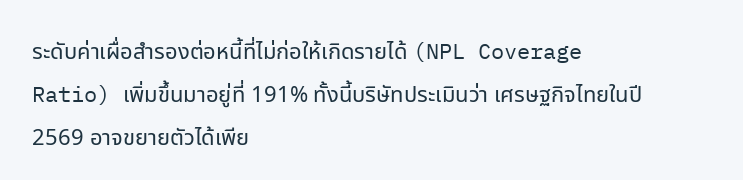ระดับค่าเผื่อสำรองต่อหนี้ที่ไม่ก่อให้เกิดรายได้ (NPL Coverage Ratio) เพิ่มขึ้นมาอยู่ที่ 191% ทั้งนี้บริษัทประเมินว่า เศรษฐกิจไทยในปี 2569 อาจขยายตัวได้เพีย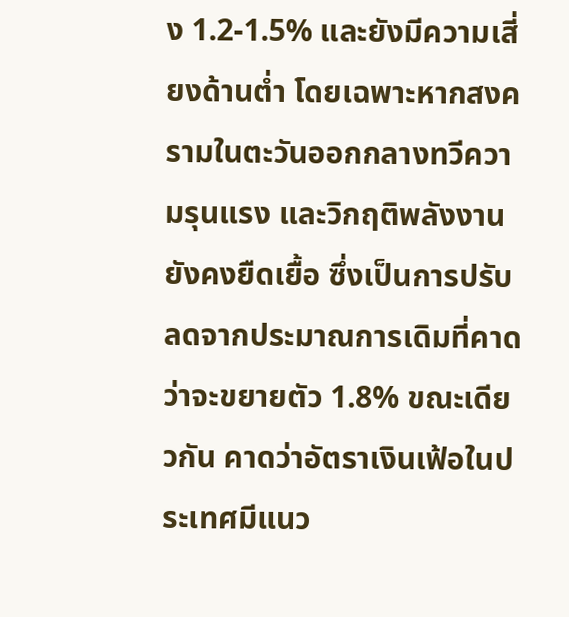ง 1.2-1.5% และยังมีความเสี่ยงด้านต่ำ โดยเฉพาะหากสงครามในตะวันออกกลางทวีความรุนแรง และวิกฤติพลังงานยังคงยืดเยื้อ ซึ่งเป็นการปรับลดจากประมาณการเดิมที่คาดว่าจะขยายตัว 1.8% ขณะเดียวกัน คาดว่าอัตราเงินเฟ้อในประเทศมีแนว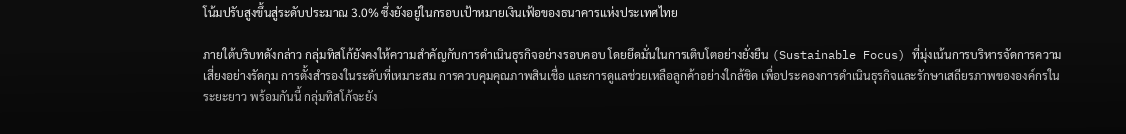โน้มปรับสูงขึ้นสู่ระดับประมาณ 3.0% ซึ่งยังอยู่ในกรอบเป้าหมายเงินเฟ้อของธนาคารแห่งประเทศไทย

ภายใต้บริบทดังกล่าว กลุ่มทิสโก้ยังคงให้ความสำคัญกับการดำเนินธุรกิจอย่างรอบคอบ โดยยึดมั่นในการเติบโตอย่างยั่งยืน (Sustainable Focus) ที่มุ่งเน้นการบริหารจัดการความเสี่ยงอย่างรัดกุม การตั้งสำรองในระดับที่เหมาะสม การควบคุมคุณภาพสินเชื่อ และการดูแลช่วยเหลือลูกค้าอย่างใกล้ชิด เพื่อประคองการดำเนินธุรกิจและรักษาเสถียรภาพขององค์กรในระยะยาว พร้อมกันนี้ กลุ่มทิสโก้จะยัง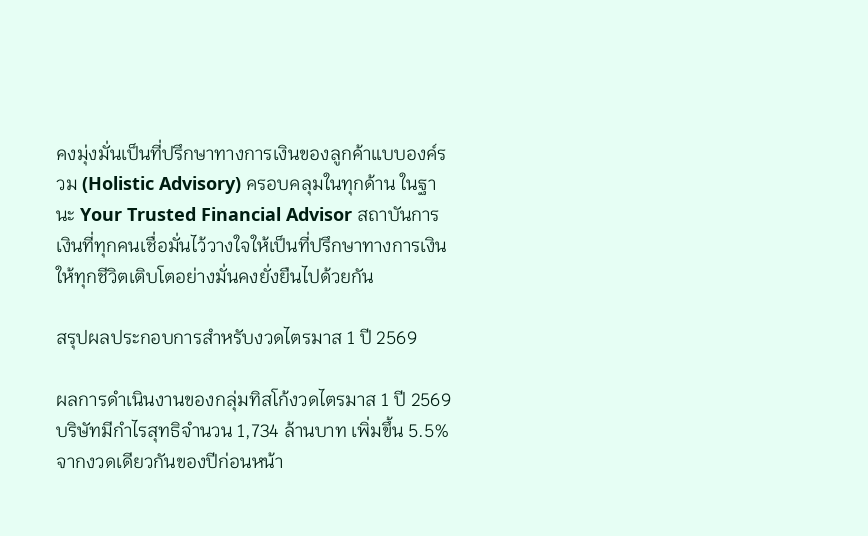คงมุ่งมั่นเป็นที่ปรึกษาทางการเงินของลูกค้าแบบองค์รวม (Holistic Advisory) ครอบคลุมในทุกด้าน ในฐานะ Your Trusted Financial Advisor สถาบันการเงินที่ทุกคนเชื่อมั่นไว้วางใจให้เป็นที่ปรึกษาทางการเงินให้ทุกชีวิตเติบโตอย่างมั่นคงยั่งยืนไปด้วยกัน

สรุปผลประกอบการสำหรับงวดไตรมาส 1 ปี 2569

ผลการดำเนินงานของกลุ่มทิสโก้งวดไตรมาส 1 ปี 2569 บริษัทมีกำไรสุทธิจำนวน 1,734 ล้านบาท เพิ่มขึ้น 5.5% จากงวดเดียวกันของปีก่อนหน้า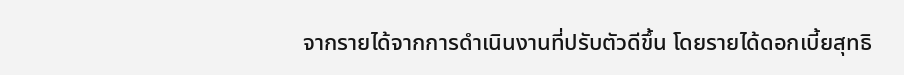จากรายได้จากการดำเนินงานที่ปรับตัวดีขึ้น โดยรายได้ดอกเบี้ยสุทธิ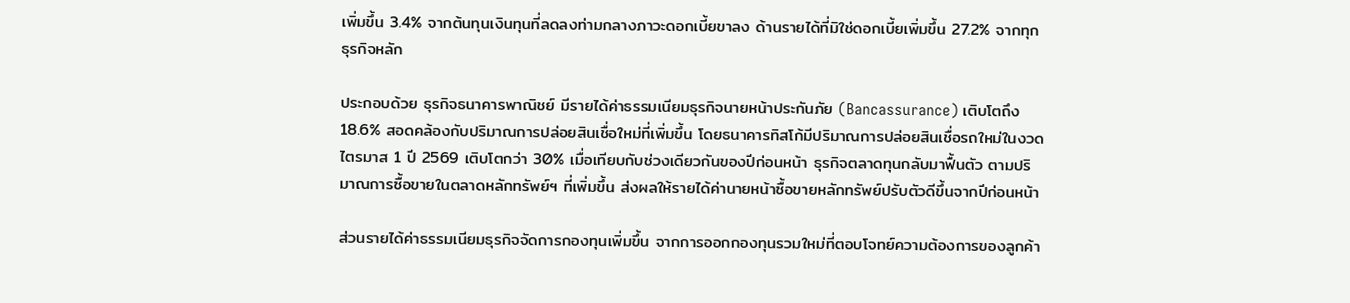เพิ่มขึ้น 3.4% จากต้นทุนเงินทุนที่ลดลงท่ามกลางภาวะดอกเบี้ยขาลง ด้านรายได้ที่มิใช่ดอกเบี้ยเพิ่มขึ้น 27.2% จากทุกธุรกิจหลัก

ประกอบด้วย ธุรกิจธนาคารพาณิชย์ มีรายได้ค่าธรรมเนียมธุรกิจนายหน้าประกันภัย (Bancassurance) เติบโตถึง 18.6% สอดคล้องกับปริมาณการปล่อยสินเชื่อใหม่ที่เพิ่มขึ้น โดยธนาคารทิสโก้มีปริมาณการปล่อยสินเชื่อรถใหม่ในงวดไตรมาส 1 ปี 2569 เติบโตกว่า 30% เมื่อเทียบกับช่วงเดียวกันของปีก่อนหน้า ธุรกิจตลาดทุนกลับมาฟื้นตัว ตามปริมาณการซื้อขายในตลาดหลักทรัพย์ฯ ที่เพิ่มขึ้น ส่งผลให้รายได้ค่านายหน้าซื้อขายหลักทรัพย์ปรับตัวดีขึ้นจากปีก่อนหน้า

ส่วนรายได้ค่าธรรมเนียมธุรกิจจัดการกองทุนเพิ่มขึ้น จากการออกกองทุนรวมใหม่ที่ตอบโจทย์ความต้องการของลูกค้า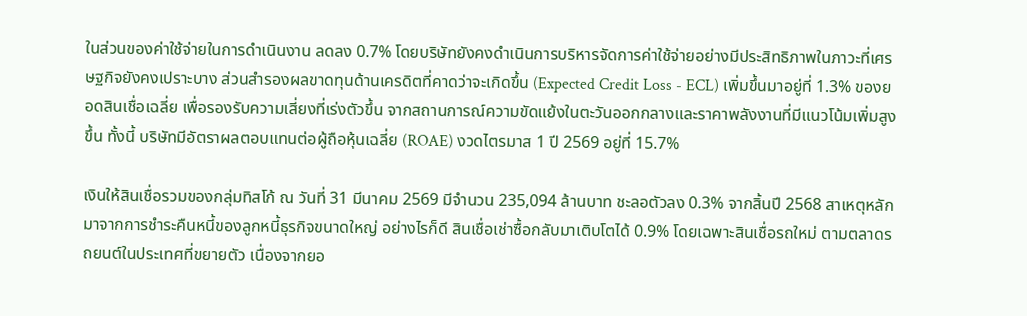ในส่วนของค่าใช้จ่ายในการดำเนินงาน ลดลง 0.7% โดยบริษัทยังคงดำเนินการบริหารจัดการค่าใช้จ่ายอย่างมีประสิทธิภาพในภาวะที่เศรษฐกิจยังคงเปราะบาง ส่วนสำรองผลขาดทุนด้านเครดิตที่คาดว่าจะเกิดขึ้น (Expected Credit Loss - ECL) เพิ่มขึ้นมาอยู่ที่ 1.3% ของยอดสินเชื่อเฉลี่ย เพื่อรองรับความเสี่ยงที่เร่งตัวขึ้น จากสถานการณ์ความขัดแย้งในตะวันออกกลางและราคาพลังงานที่มีแนวโน้มเพิ่มสูงขึ้น ทั้งนี้ บริษัทมีอัตราผลตอบแทนต่อผู้ถือหุ้นเฉลี่ย (ROAE) งวดไตรมาส 1 ปี 2569 อยู่ที่ 15.7%

เงินให้สินเชื่อรวมของกลุ่มทิสโก้ ณ วันที่ 31 มีนาคม 2569 มีจำนวน 235,094 ล้านบาท ชะลอตัวลง 0.3% จากสิ้นปี 2568 สาเหตุหลักมาจากการชำระคืนหนี้ของลูกหนี้ธุรกิจขนาดใหญ่ อย่างไรก็ดี สินเชื่อเช่าซื้อกลับมาเติบโตได้ 0.9% โดยเฉพาะสินเชื่อรถใหม่ ตามตลาดรถยนต์ในประเทศที่ขยายตัว เนื่องจากยอ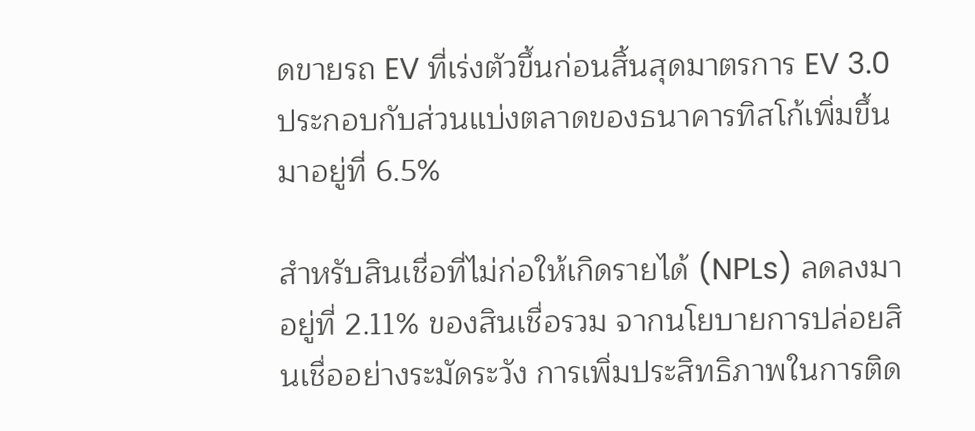ดขายรถ EV ที่เร่งตัวขึ้นก่อนสิ้นสุดมาตรการ EV 3.0 ประกอบกับส่วนแบ่งตลาดของธนาคารทิสโก้เพิ่มขึ้นมาอยู่ที่ 6.5%

สำหรับสินเชื่อที่ไม่ก่อให้เกิดรายได้ (NPLs) ลดลงมาอยู่ที่ 2.11% ของสินเชื่อรวม จากนโยบายการปล่อยสินเชื่ออย่างระมัดระวัง การเพิ่มประสิทธิภาพในการติด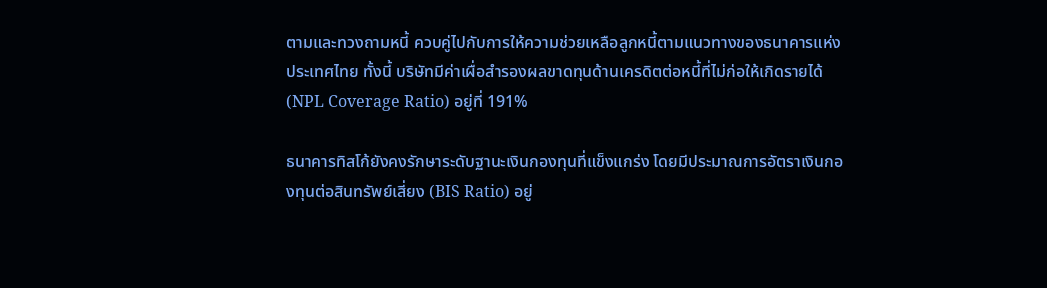ตามและทวงถามหนี้ ควบคู่ไปกับการให้ความช่วยเหลือลูกหนี้ตามแนวทางของธนาคารแห่งประเทศไทย ทั้งนี้ บริษัทมีค่าเผื่อสำรองผลขาดทุนด้านเครดิตต่อหนี้ที่ไม่ก่อให้เกิดรายได้ (NPL Coverage Ratio) อยู่ที่ 191%

ธนาคารทิสโก้ยังคงรักษาระดับฐานะเงินกองทุนที่แข็งแกร่ง โดยมีประมาณการอัตราเงินกองทุนต่อสินทรัพย์เสี่ยง (BIS Ratio) อยู่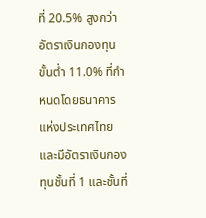ที่ 20.5% สูงกว่าอัตราเงินกองทุนขั้นต่ำ 11.0% ที่กำหนดโดยธนาคารแห่งประเทศไทย และมีอัตราเงินกองทุนชั้นที่ 1 และชั้นที่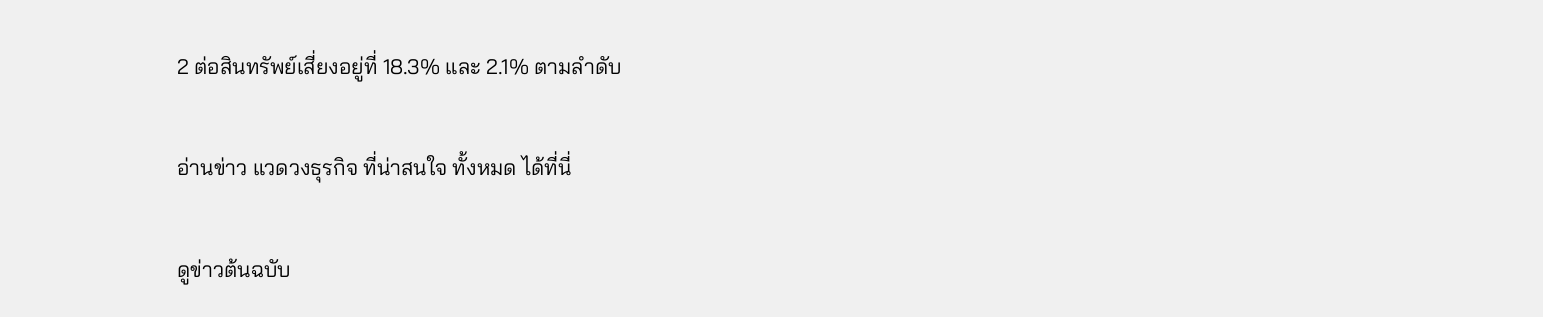2 ต่อสินทรัพย์เสี่ยงอยู่ที่ 18.3% และ 2.1% ตามลำดับ

อ่านข่าว แวดวงธุรกิจ ที่น่าสนใจ ทั้งหมด ได้ที่นี่

ดูข่าวต้นฉบับ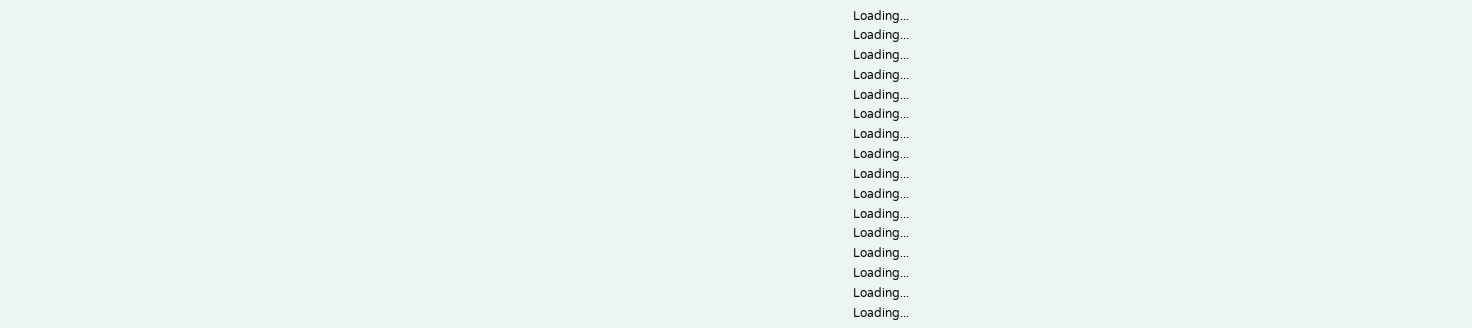Loading...
Loading...
Loading...
Loading...
Loading...
Loading...
Loading...
Loading...
Loading...
Loading...
Loading...
Loading...
Loading...
Loading...
Loading...
Loading...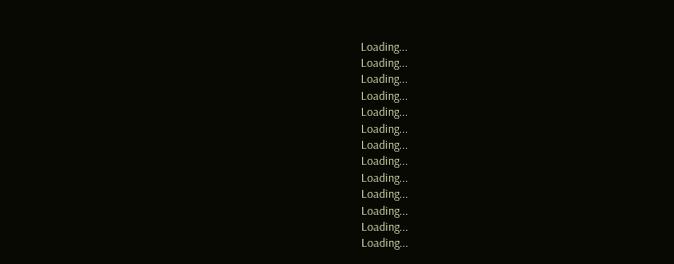Loading...
Loading...
Loading...
Loading...
Loading...
Loading...
Loading...
Loading...
Loading...
Loading...
Loading...
Loading...
Loading...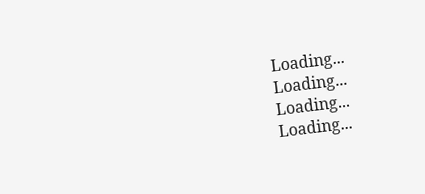Loading...
Loading...
Loading...
Loading...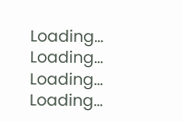Loading...
Loading...
Loading...
Loading...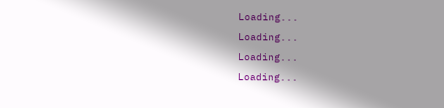Loading...
Loading...
Loading...
Loading...